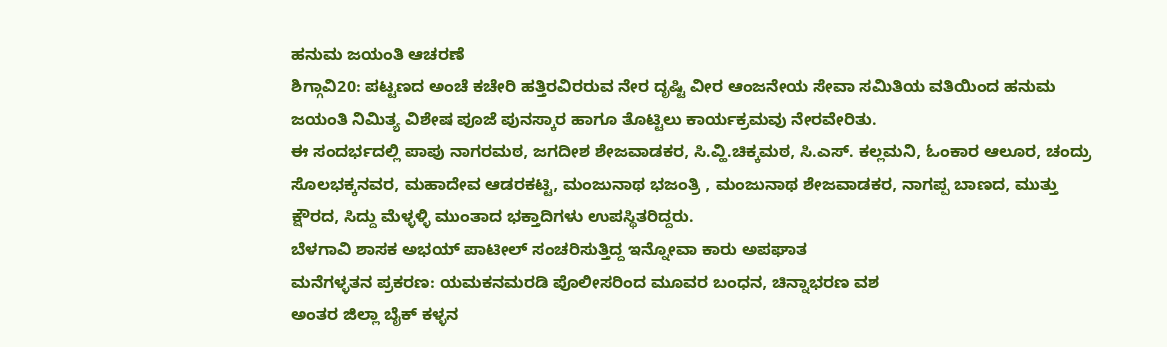ಹನುಮ ಜಯಂತಿ ಆಚರಣೆ
ಶಿಗ್ಗಾವಿ20: ಪಟ್ಟಣದ ಅಂಚೆ ಕಚೇರಿ ಹತ್ತಿರವಿರರುವ ನೇರ ದೃಷ್ಟಿ ವೀರ ಆಂಜನೇಯ ಸೇವಾ ಸಮಿತಿಯ ವತಿಯಿಂದ ಹನುಮ ಜಯಂತಿ ನಿಮಿತ್ಯ ವಿಶೇಷ ಪೂಜೆ ಪುನಸ್ಕಾರ ಹಾಗೂ ತೊಟ್ಟಿಲು ಕಾರ್ಯಕ್ರಮವು ನೇರವೇರಿತು.
ಈ ಸಂದರ್ಭದಲ್ಲಿ ಪಾಪು ನಾಗರಮಠ, ಜಗದೀಶ ಶೇಜವಾಡಕರ, ಸಿ.ವ್ಹಿ.ಚಿಕ್ಕಮಠ, ಸಿ.ಎಸ್. ಕಲ್ಲಮನಿ, ಓಂಕಾರ ಆಲೂರ, ಚಂದ್ರು ಸೊಲಭಕ್ಕನವರ, ಮಹಾದೇವ ಆಡರಕಟ್ಟಿ, ಮಂಜುನಾಥ ಭಜಂತ್ರಿ , ಮಂಜುನಾಥ ಶೇಜವಾಡಕರ, ನಾಗಪ್ಪ ಬಾಣದ, ಮುತ್ತು ಕ್ಷೌರದ, ಸಿದ್ದು ಮೆಳ್ಳಳ್ಳಿ ಮುಂತಾದ ಭಕ್ತಾದಿಗಳು ಉಪಸ್ಥಿತರಿದ್ದರು.
ಬೆಳಗಾವಿ ಶಾಸಕ ಅಭಯ್ ಪಾಟೀಲ್ ಸಂಚರಿಸುತ್ತಿದ್ದ ಇನ್ನೋವಾ ಕಾರು ಅಪಘಾತ
ಮನೆಗಳ್ಳತನ ಪ್ರಕರಣ: ಯಮಕನಮರಡಿ ಪೊಲೀಸರಿಂದ ಮೂವರ ಬಂಧನ, ಚಿನ್ನಾಭರಣ ವಶ
ಅಂತರ ಜಿಲ್ಲಾ ಬೈಕ್ ಕಳ್ಳನ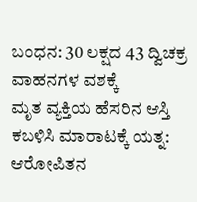ಬಂಧನ: 30 ಲಕ್ಷದ 43 ದ್ವಿಚಕ್ರ ವಾಹನಗಳ ವಶಕ್ಕೆ
ಮೃತ ವ್ಯಕ್ತಿಯ ಹೆಸರಿನ ಆಸ್ತಿ ಕಬಳಿಸಿ ಮಾರಾಟಕ್ಕೆ ಯತ್ನ: ಆರೋಪಿತನ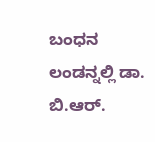ಬಂಧನ
ಲಂಡನ್ನಲ್ಲಿ ಡಾ. ಬಿ.ಆರ್.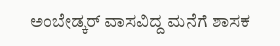ಅಂಬೇಡ್ಕರ್ ವಾಸವಿದ್ದ ಮನೆಗೆ ಶಾಸಕ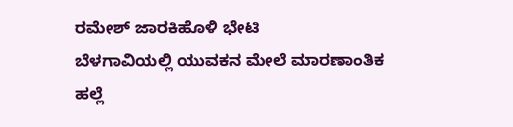ರಮೇಶ್ ಜಾರಕಿಹೊಳಿ ಭೇಟಿ
ಬೆಳಗಾವಿಯಲ್ಲಿ ಯುವಕನ ಮೇಲೆ ಮಾರಣಾಂತಿಕ ಹಲ್ಲೆ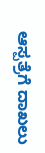ಆಸ್ಪತ್ರೆಗೆ ದಾಖಲು